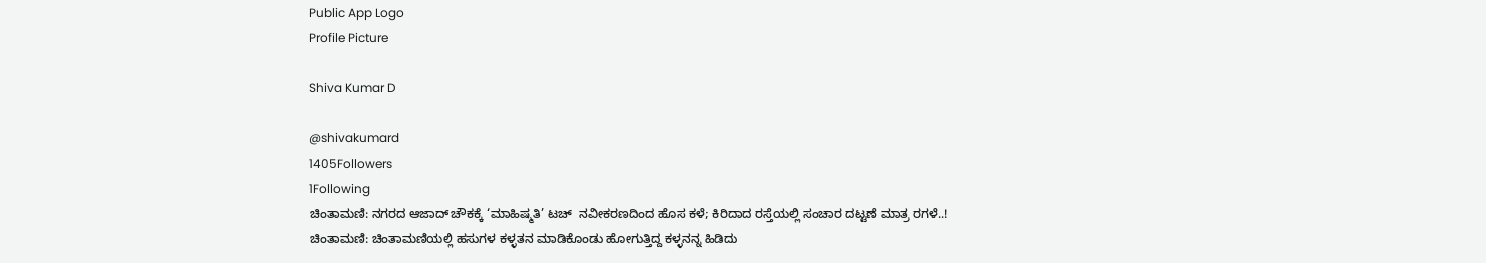Public App Logo
Profile Picture

Shiva Kumar D

@shivakumard
1405Followers
1Following
ಚಿಂತಾಮಣಿ: ನಗರದ ಆಜಾದ್ ಚೌಕಕ್ಕೆ ‘ಮಾಹಿಷ್ಮತಿ’ ಟಚ್  ನವೀಕರಣದಿಂದ ಹೊಸ ಕಳೆ; ಕಿರಿದಾದ ರಸ್ತೆಯಲ್ಲಿ ಸಂಚಾರ ದಟ್ಟಣೆ ಮಾತ್ರ ರಗಳೆ..!
ಚಿಂತಾಮಣಿ: ಚಿಂತಾಮಣಿಯಲ್ಲಿ ಹಸುಗಳ ಕಳ್ಳತನ ಮಾಡಿಕೊಂಡು ಹೋಗುತ್ತಿದ್ದ ಕಳ್ಳನನ್ನ ಹಿಡಿದು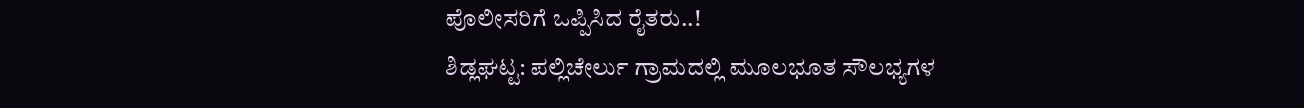ಪೊಲೀಸರಿಗೆ ಒಪ್ಪಿಸಿದ ರೈತರು..!
ಶಿಡ್ಲಘಟ್ಟ: ಪಲ್ಲಿಚೇರ್ಲು ಗ್ರಾಮದಲ್ಲಿ ಮೂಲಭೂತ ಸೌಲಭ್ಯಗಳ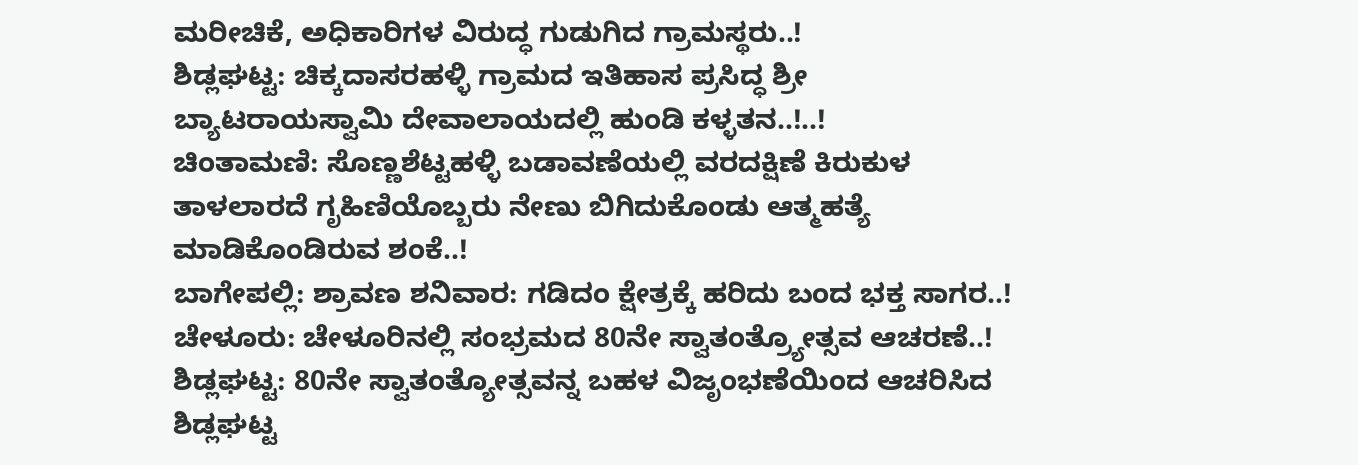ಮರೀಚಿಕೆ, ಅಧಿಕಾರಿಗಳ ವಿರುದ್ಧ ಗುಡುಗಿದ ಗ್ರಾಮಸ್ಥರು..!
ಶಿಡ್ಲಘಟ್ಟ: ಚಿಕ್ಕದಾಸರಹಳ್ಳಿ ಗ್ರಾಮದ ಇತಿಹಾಸ ಪ್ರಸಿದ್ಧ ಶ್ರೀ ಬ್ಯಾಟರಾಯಸ್ವಾಮಿ ದೇವಾಲಾಯದಲ್ಲಿ ಹುಂಡಿ ಕಳ್ಳತನ..!..!
ಚಿಂತಾಮಣಿ: ಸೊಣ್ಣಶೆಟ್ಟಹಳ್ಳಿ ಬಡಾವಣೆಯಲ್ಲಿ ವರದಕ್ಷಿಣೆ ಕಿರುಕುಳ ತಾಳಲಾರದೆ ಗೃಹಿಣಿಯೊಬ್ಬರು ನೇಣು ಬಿಗಿದುಕೊಂಡು ಆತ್ಮಹತ್ಯೆ ಮಾಡಿಕೊಂಡಿರುವ ಶಂಕೆ..!
ಬಾಗೇಪಲ್ಲಿ: ಶ್ರಾವಣ ಶನಿವಾರ: ಗಡಿದಂ ಕ್ಷೇತ್ರಕ್ಕೆ ಹರಿದು ಬಂದ ಭಕ್ತ ಸಾಗರ..!
ಚೇಳೂರು: ಚೇಳೂರಿನಲ್ಲಿ ಸಂಭ್ರಮದ 80ನೇ ಸ್ವಾತಂತ್ರ್ಯೋತ್ಸವ ಆಚರಣೆ..!
ಶಿಡ್ಲಘಟ್ಟ: 80ನೇ ಸ್ವಾತಂತ್ಯೋತ್ಸವನ್ನ ಬಹಳ ವಿಜೃಂಭಣೆಯಿಂದ ಆಚರಿಸಿದ ಶಿಡ್ಲಘಟ್ಟ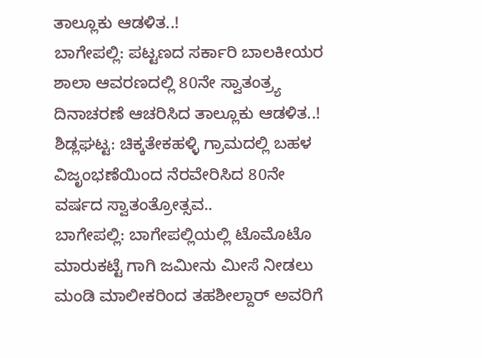ತಾಲ್ಲೂಕು ಆಡಳಿತ..!
ಬಾಗೇಪಲ್ಲಿ: ಪಟ್ಟಣದ ಸರ್ಕಾರಿ ಬಾಲಕೀಯರ ಶಾಲಾ ಆವರಣದಲ್ಲಿ 80ನೇ ಸ್ವಾತಂತ್ರ್ಯ ದಿನಾಚರಣೆ ಆಚರಿಸಿದ ತಾಲ್ಲೂಕು ಆಡಳಿತ..!
ಶಿಡ್ಲಘಟ್ಟ: ಚಿಕ್ಕತೇಕಹಳ್ಳಿ ಗ್ರಾಮದಲ್ಲಿ ಬಹಳ ವಿಜೃಂಭಣೆಯಿಂದ ನೆರವೇರಿಸಿದ 80ನೇ ವರ್ಷದ ಸ್ವಾತಂತ್ರೋತ್ಸವ..
ಬಾಗೇಪಲ್ಲಿ: ಬಾಗೇಪಲ್ಲಿಯಲ್ಲಿ ಟೊಮೊಟೊ ಮಾರುಕಟ್ಟೆ ಗಾಗಿ ಜಮೀನು ಮೀಸೆ ನೀಡಲು ಮಂಡಿ ಮಾಲೀಕರಿಂದ ತಹಶೀಲ್ದಾರ್ ಅವರಿಗೆ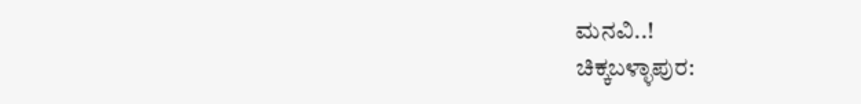ಮನವಿ..!
ಚಿಕ್ಕಬಳ್ಳಾಪುರ: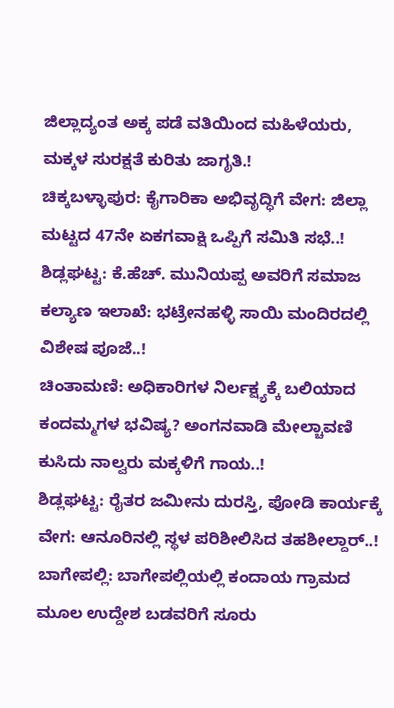ಜಿಲ್ಲಾದ್ಯಂತ ಅಕ್ಕ ಪಡೆ ವತಿಯಿಂದ ಮಹಿಳೆಯರು, ಮಕ್ಕಳ ಸುರಕ್ಷತೆ ಕುರಿತು ಜಾಗೃತಿ.!
ಚಿಕ್ಕಬಳ್ಳಾಪುರ: ಕೈಗಾರಿಕಾ ಅಭಿವೃದ್ಧಿಗೆ ವೇಗ: ಜಿಲ್ಲಾ ಮಟ್ಟದ 47ನೇ ಏಕಗವಾಕ್ಷಿ ಒಪ್ಪಿಗೆ ಸಮಿತಿ ಸಭೆ..!
ಶಿಡ್ಲಘಟ್ಟ: ಕೆ.ಹೆಚ್. ಮುನಿಯಪ್ಪ ಅವರಿಗೆ ಸಮಾಜ ಕಲ್ಯಾಣ ಇಲಾಖೆ: ಭಟ್ರೇನಹಳ್ಳಿ ಸಾಯಿ ಮಂದಿರದಲ್ಲಿ ವಿಶೇಷ ಪೂಜೆ..!
ಚಿಂತಾಮಣಿ: ಅಧಿಕಾರಿಗಳ ನಿರ್ಲಕ್ಷ್ಯಕ್ಕೆ ಬಲಿಯಾದ ಕಂದಮ್ಮಗಳ ಭವಿಷ್ಯ? ಅಂಗನವಾಡಿ ಮೇಲ್ಚಾವಣಿ ಕುಸಿದು ನಾಲ್ವರು ಮಕ್ಕಳಿಗೆ ಗಾಯ..!
ಶಿಡ್ಲಘಟ್ಟ: ರೈತರ ಜಮೀನು ದುರಸ್ತಿ, ಪೋಡಿ ಕಾರ್ಯಕ್ಕೆ ವೇಗ: ಆನೂರಿನಲ್ಲಿ ಸ್ಥಳ ಪರಿಶೀಲಿಸಿದ ತಹಶೀಲ್ದಾರ್..!
ಬಾಗೇಪಲ್ಲಿ: ಬಾಗೇಪಲ್ಲಿಯಲ್ಲಿ ಕಂದಾಯ ಗ್ರಾಮದ ಮೂಲ ಉದ್ದೇಶ ಬಡವರಿಗೆ ಸೂರು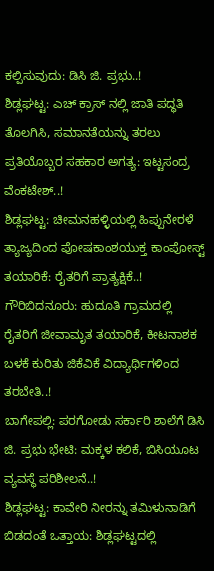ಕಲ್ಪಿಸುವುದು: ಡಿಸಿ ಜಿ. ಪ್ರಭು..!
ಶಿಡ್ಲಘಟ್ಟ: ಎಚ್ ಕ್ರಾಸ್ ನಲ್ಲಿ ಜಾತಿ ಪದ್ಧತಿ ತೊಲಗಿಸಿ, ಸಮಾನತೆಯನ್ನು ತರಲು ಪ್ರತಿಯೊಬ್ಬರ ಸಹಕಾರ ಅಗತ್ಯ: ಇಟ್ಟಸಂದ್ರ ವೆಂಕಟೇಶ್..!
ಶಿಡ್ಲಘಟ್ಟ: ಚೀಮನಹಳ್ಳಿಯಲ್ಲಿ ಹಿಪ್ಪುನೇರಳೆ ತ್ಯಾಜ್ಯದಿಂದ ಪೋಷಕಾಂಶಯುಕ್ತ ಕಾಂಪೋಸ್ಟ್ ತಯಾರಿಕೆ: ರೈತರಿಗೆ ಪ್ರಾತ್ಯಕ್ಷಿಕೆ..!
ಗೌರಿಬಿದನೂರು: ಹುದೂತಿ ಗ್ರಾಮದಲ್ಲಿ ರೈತರಿಗೆ ಜೀವಾಮೃತ ತಯಾರಿಕೆ, ಕೀಟನಾಶಕ ಬಳಕೆ ಕುರಿತು ಜಿಕೆವಿಕೆ ವಿದ್ಯಾರ್ಥಿಗಳಿಂದ ತರಬೇತಿ..!
ಬಾಗೇಪಲ್ಲಿ: ಪರಗೋಡು ಸರ್ಕಾರಿ ಶಾಲೆಗೆ ಡಿಸಿ ಜಿ. ಪ್ರಭು ಭೇಟಿ: ಮಕ್ಕಳ ಕಲಿಕೆ, ಬಿಸಿಯೂಟ ವ್ಯವಸ್ಥೆ ಪರಿಶೀಲನೆ..!
ಶಿಡ್ಲಘಟ್ಟ: ಕಾವೇರಿ ನೀರನ್ನು ತಮಿಳುನಾಡಿಗೆ ಬಿಡದಂತೆ ಒತ್ತಾಯ: ಶಿಡ್ಲಘಟ್ಟದಲ್ಲಿ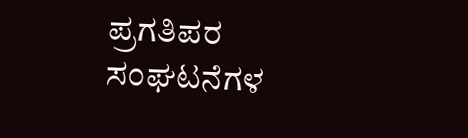ಪ್ರಗತಿಪರ ಸಂಘಟನೆಗಳ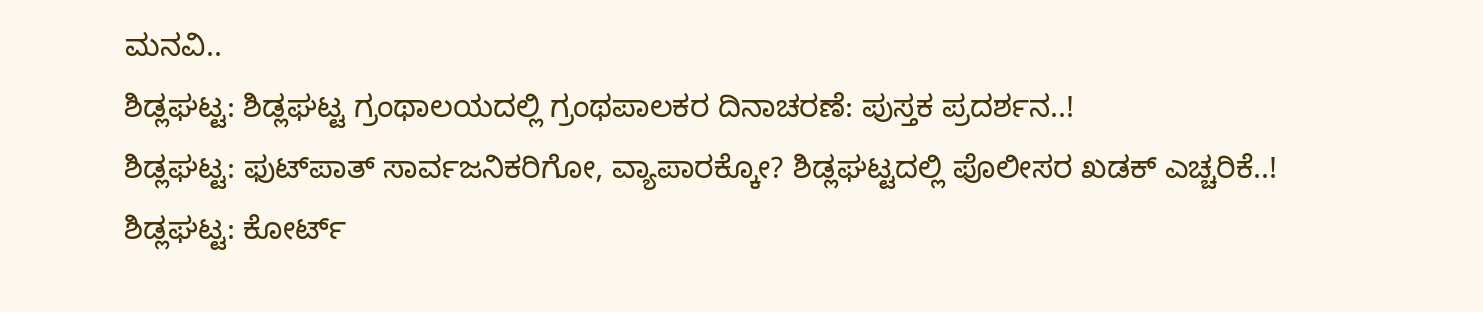ಮನವಿ..
ಶಿಡ್ಲಘಟ್ಟ: ಶಿಡ್ಲಘಟ್ಟ ಗ್ರಂಥಾಲಯದಲ್ಲಿ ಗ್ರಂಥಪಾಲಕರ ದಿನಾಚರಣೆ: ಪುಸ್ತಕ ಪ್ರದರ್ಶನ..!
ಶಿಡ್ಲಘಟ್ಟ: ಫುಟ್‌ಪಾತ್ ಸಾರ್ವಜನಿಕರಿಗೋ, ವ್ಯಾಪಾರಕ್ಕೋ? ಶಿಡ್ಲಘಟ್ಟದಲ್ಲಿ ಪೊಲೀಸರ ಖಡಕ್ ಎಚ್ಚರಿಕೆ..!
ಶಿಡ್ಲಘಟ್ಟ: ಕೋರ್ಟ್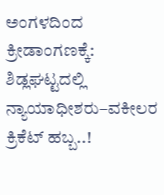ಅಂಗಳದಿಂದ ಕ್ರೀಡಾಂಗಣಕ್ಕೆ: ಶಿಡ್ಲಘಟ್ಟದಲ್ಲಿ ನ್ಯಾಯಾಧೀಶರು–ವಕೀಲರ ಕ್ರಿಕೆಟ್ ಹಬ್ಬ..!